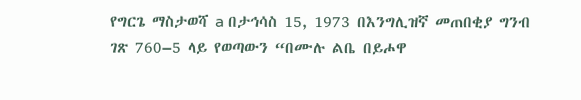የግርጌ ማስታወሻ a በታኅሳስ 15, 1973 በእንግሊዝኛ መጠበቂያ ግንብ ገጽ 760–5 ላይ የወጣውን “በሙሉ ልቤ በይሖዋ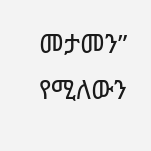መታመን” የሚለውን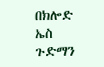በክሎድ ኤስ ጉድማን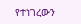የተነገረውን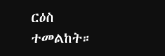ርዕስ ተመልከት።